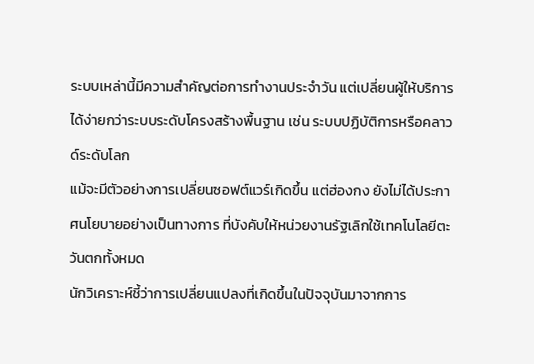ระบบเหล่านี้มีความสำคัญต่อการทำงานประจำวัน แต่เปลี่ยนผู้ให้บริการได้ง่ายกว่าระบบระดับโครงสร้างพื้นฐาน เช่น ระบบปฏิบัติการหรือคลาวด์ระดับโลก
แม้จะมีตัวอย่างการเปลี่ยนซอฟต์แวร์เกิดขึ้น แต่ฮ่องกง ยังไม่ได้ประกาศนโยบายอย่างเป็นทางการ ที่บังคับให้หน่วยงานรัฐเลิกใช้เทคโนโลยีตะวันตกทั้งหมด
นักวิเคราะห์ชี้ว่าการเปลี่ยนแปลงที่เกิดขึ้นในปัจจุบันมาจากการ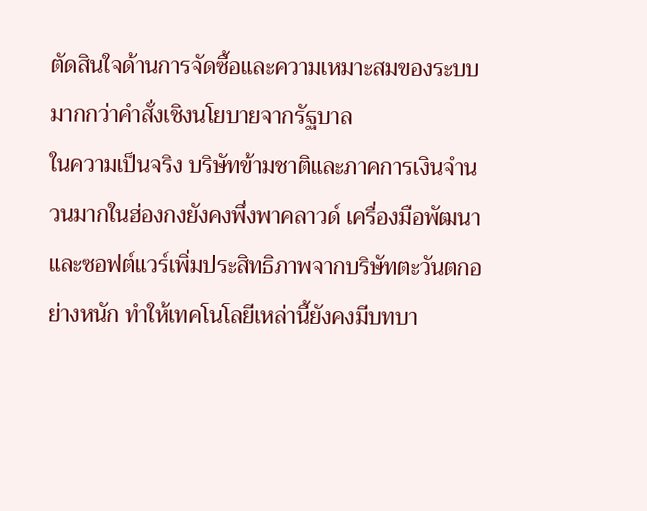ตัดสินใจด้านการจัดซื้อและความเหมาะสมของระบบ มากกว่าคำสั่งเชิงนโยบายจากรัฐบาล
ในความเป็นจริง บริษัทข้ามชาติและภาคการเงินจำนวนมากในฮ่องกงยังคงพึ่งพาคลาวด์ เครื่องมือพัฒนา และซอฟต์แวร์เพิ่มประสิทธิภาพจากบริษัทตะวันตกอย่างหนัก ทำให้เทคโนโลยีเหล่านี้ยังคงมีบทบา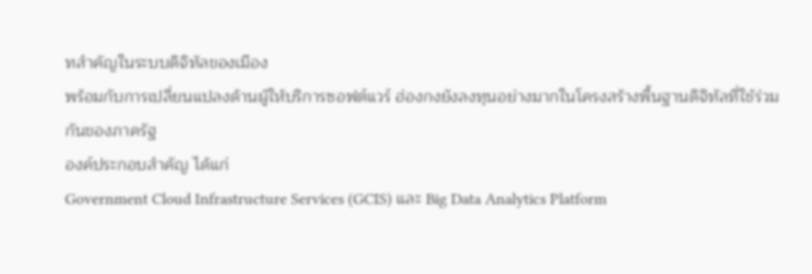ทสำคัญในระบบดิจิทัลของเมือง
พร้อมกับการเปลี่ยนแปลงด้านผู้ให้บริการซอฟต์แวร์ ฮ่องกงยังลงทุนอย่างมากในโครงสร้างพื้นฐานดิจิทัลที่ใช้ร่วมกันของภาครัฐ
องค์ประกอบสำคัญ ได้แก่
Government Cloud Infrastructure Services (GCIS) และ Big Data Analytics Platform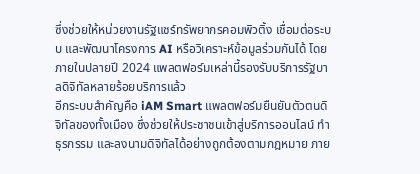ซึ่งช่วยให้หน่วยงานรัฐแชร์ทรัพยากรคอมพิวติ้ง เชื่อมต่อระบบ และพัฒนาโครงการ AI หรือวิเคราะห์ข้อมูลร่วมกันได้ โดยภายในปลายปี 2024 แพลตฟอร์มเหล่านี้รองรับบริการรัฐบาลดิจิทัลหลายร้อยบริการแล้ว
อีกระบบสำคัญคือ iAM Smart แพลตฟอร์มยืนยันตัวตนดิจิทัลของทั้งเมือง ซึ่งช่วยให้ประชาชนเข้าสู่บริการออนไลน์ ทำธุรกรรม และลงนามดิจิทัลได้อย่างถูกต้องตามกฎหมาย ภาย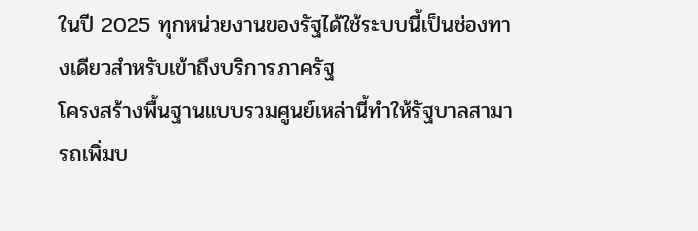ในปี 2025 ทุกหน่วยงานของรัฐได้ใช้ระบบนี้เป็นช่องทางเดียวสำหรับเข้าถึงบริการภาครัฐ
โครงสร้างพื้นฐานแบบรวมศูนย์เหล่านี้ทำให้รัฐบาลสามารถเพิ่มบ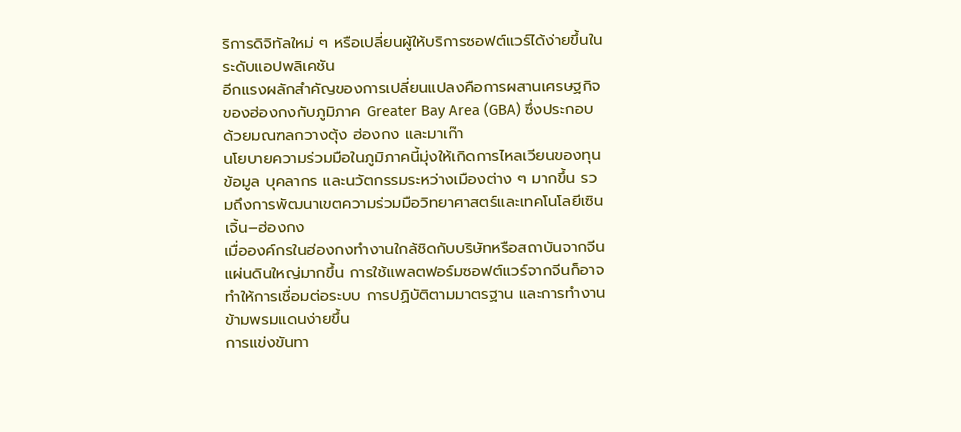ริการดิจิทัลใหม่ ๆ หรือเปลี่ยนผู้ให้บริการซอฟต์แวร์ได้ง่ายขึ้นในระดับแอปพลิเคชัน
อีกแรงผลักสำคัญของการเปลี่ยนแปลงคือการผสานเศรษฐกิจของฮ่องกงกับภูมิภาค Greater Bay Area (GBA) ซึ่งประกอบด้วยมณฑลกวางตุ้ง ฮ่องกง และมาเก๊า
นโยบายความร่วมมือในภูมิภาคนี้มุ่งให้เกิดการไหลเวียนของทุน ข้อมูล บุคลากร และนวัตกรรมระหว่างเมืองต่าง ๆ มากขึ้น รวมถึงการพัฒนาเขตความร่วมมือวิทยาศาสตร์และเทคโนโลยีเซินเจิ้น–ฮ่องกง
เมื่อองค์กรในฮ่องกงทำงานใกล้ชิดกับบริษัทหรือสถาบันจากจีนแผ่นดินใหญ่มากขึ้น การใช้แพลตฟอร์มซอฟต์แวร์จากจีนก็อาจทำให้การเชื่อมต่อระบบ การปฏิบัติตามมาตรฐาน และการทำงานข้ามพรมแดนง่ายขึ้น
การแข่งขันทา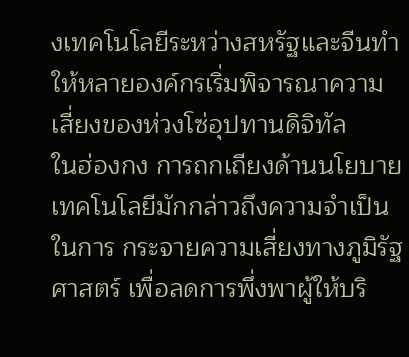งเทคโนโลยีระหว่างสหรัฐและจีนทำให้หลายองค์กรเริ่มพิจารณาความเสี่ยงของห่วงโซ่อุปทานดิจิทัล
ในฮ่องกง การถกเถียงด้านนโยบายเทคโนโลยีมักกล่าวถึงความจำเป็นในการ กระจายความเสี่ยงทางภูมิรัฐศาสตร์ เพื่อลดการพึ่งพาผู้ให้บริ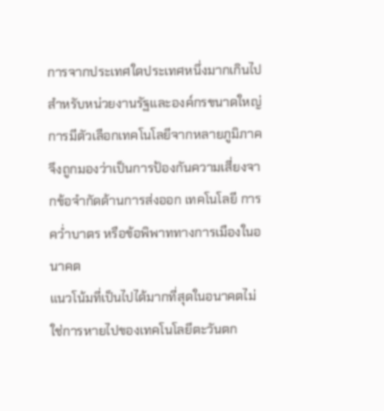การจากประเทศใดประเทศหนึ่งมากเกินไป
สำหรับหน่วยงานรัฐและองค์กรขนาดใหญ่ การมีตัวเลือกเทคโนโลยีจากหลายภูมิภาคจึงถูกมองว่าเป็นการป้องกันความเสี่ยงจากข้อจำกัดด้านการส่งออก เทคโนโลยี การคว่ำบาตร หรือข้อพิพาททางการเมืองในอนาคต
แนวโน้มที่เป็นไปได้มากที่สุดในอนาคตไม่ใช่การหายไปของเทคโนโลยีตะวันตก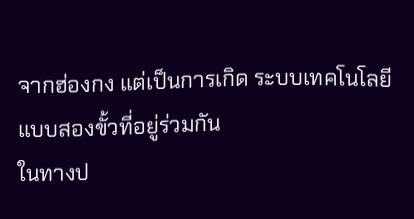จากฮ่องกง แต่เป็นการเกิด ระบบเทคโนโลยีแบบสองขั้วที่อยู่ร่วมกัน
ในทางป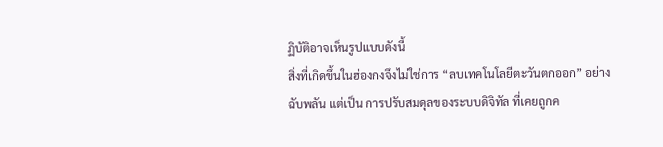ฏิบัติอาจเห็นรูปแบบดังนี้
สิ่งที่เกิดขึ้นในฮ่องกงจึงไม่ใช่การ “ลบเทคโนโลยีตะวันตกออก” อย่างฉับพลัน แต่เป็น การปรับสมดุลของระบบดิจิทัล ที่เคยถูกค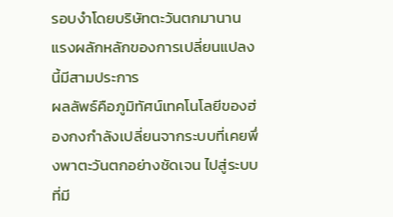รอบงำโดยบริษัทตะวันตกมานาน
แรงผลักหลักของการเปลี่ยนแปลงนี้มีสามประการ
ผลลัพธ์คือภูมิทัศน์เทคโนโลยีของฮ่องกงกำลังเปลี่ยนจากระบบที่เคยพึ่งพาตะวันตกอย่างชัดเจน ไปสู่ระบบที่มี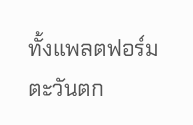ทั้งแพลตฟอร์มตะวันตก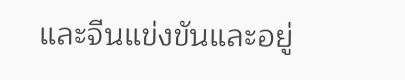และจีนแข่งขันและอยู่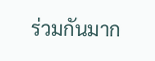ร่วมกันมาก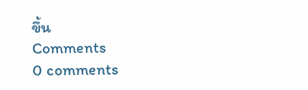ขึ้น
Comments
0 comments